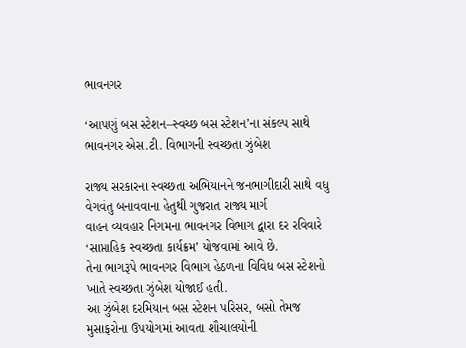ભાવનગર

‘આપણું બસ સ્ટેશન–સ્વચ્છ બસ સ્ટેશન’ના સંકલ્પ સાથે ભાવનગર એસ.ટી. વિભાગની સ્વચ્છતા ઝુંબેશ

રાજ્ય સરકારના સ્વચ્છતા અભિયાનને જનભાગીદારી સાથે વધુ વેગવંતુ બનાવવાના હેતુથી ગુજરાત રાજ્ય માર્ગ
વાહન વ્યવહાર નિગમના ભાવનગર વિભાગ દ્વારા દર રવિવારે ‘સાપ્તાહિક સ્વચ્છતા કાર્યક્રમ’ યોજવામાં આવે છે.
તેના ભાગરૂપે ભાવનગર વિભાગ હેઠળના વિવિધ બસ સ્ટેશનો ખાતે સ્વચ્છતા ઝુંબેશ યોજાઈ હતી.
આ ઝુંબેશ દરમિયાન બસ સ્ટેશન પરિસર, બસો તેમજ મુસાફરોના ઉપયોગમાં આવતા શૌચાલયોની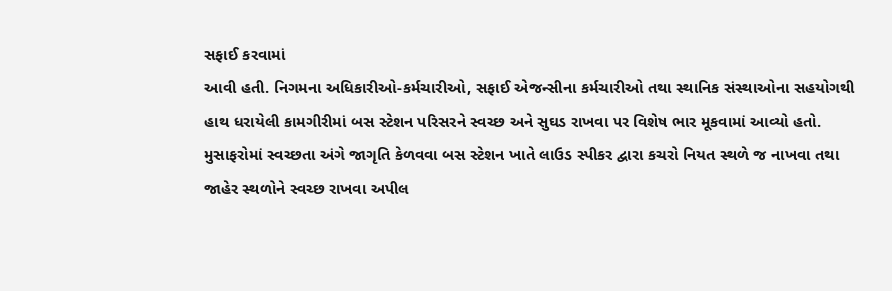સફાઈ કરવામાં
આવી હતી. નિગમના અધિકારીઓ-કર્મચારીઓ, સફાઈ એજન્સીના કર્મચારીઓ તથા સ્થાનિક સંસ્થાઓના સહયોગથી
હાથ ધરાયેલી કામગીરીમાં બસ સ્ટેશન પરિસરને સ્વચ્છ અને સુઘડ રાખવા પર વિશેષ ભાર મૂકવામાં આવ્યો હતો.
મુસાફરોમાં સ્વચ્છતા અંગે જાગૃતિ કેળવવા બસ સ્ટેશન ખાતે લાઉડ સ્પીકર દ્વારા કચરો નિયત સ્થળે જ નાખવા તથા
જાહેર સ્થળોને સ્વચ્છ રાખવા અપીલ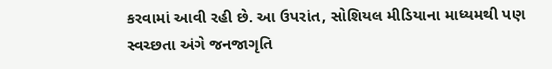કરવામાં આવી રહી છે. આ ઉપરાંત, સોશિયલ મીડિયાના માધ્યમથી પણ
સ્વચ્છતા અંગે જનજાગૃતિ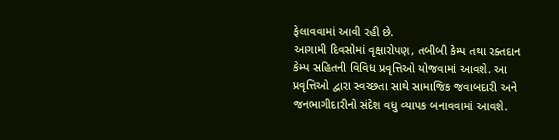ફેલાવવામાં આવી રહી છે.
આગામી દિવસોમાં વૃક્ષારોપણ, તબીબી કેમ્પ તથા રક્તદાન કેમ્પ સહિતની વિવિધ પ્રવૃત્તિઓ યોજવામાં આવશે. આ
પ્રવૃત્તિઓ દ્વારા સ્વચ્છતા સાથે સામાજિક જવાબદારી અને જનભાગીદારીનો સંદેશ વધુ વ્યાપક બનાવવામાં આવશે.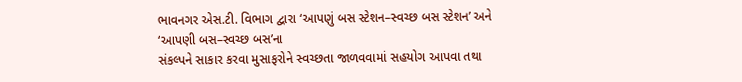ભાવનગર એસ.ટી. વિભાગ દ્વારા ‘આપણું બસ સ્ટેશન–સ્વચ્છ બસ સ્ટેશન’ અને ‘આપણી બસ–સ્વચ્છ બસ’ના
સંકલ્પને સાકાર કરવા મુસાફરોને સ્વચ્છતા જાળવવામાં સહયોગ આપવા તથા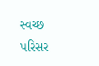સ્વચ્છ પરિસર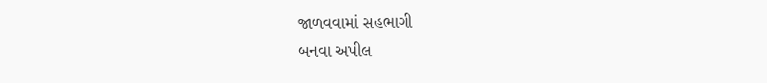જાળવવામાં સહભાગી
બનવા અપીલ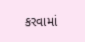કરવામાં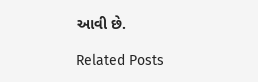આવી છે.

Related Posts